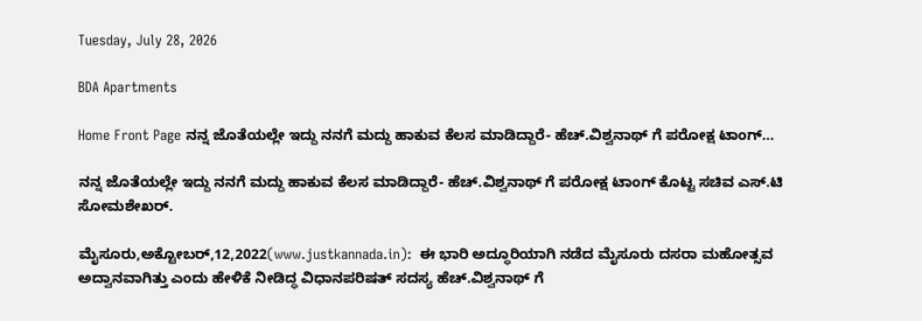Tuesday, July 28, 2026

BDA Apartments

Home Front Page ನನ್ನ ಜೊತೆಯಲ್ಲೇ ಇದ್ದು ನನಗೆ ಮದ್ದು ಹಾಕುವ ಕೆಲಸ ಮಾಡಿದ್ದಾರೆ- ಹೆಚ್.ವಿಶ್ವನಾಥ್ ಗೆ ಪರೋಕ್ಷ ಟಾಂಗ್...

ನನ್ನ ಜೊತೆಯಲ್ಲೇ ಇದ್ದು ನನಗೆ ಮದ್ದು ಹಾಕುವ ಕೆಲಸ ಮಾಡಿದ್ದಾರೆ- ಹೆಚ್.ವಿಶ್ವನಾಥ್ ಗೆ ಪರೋಕ್ಷ ಟಾಂಗ್ ಕೊಟ್ಟ ಸಚಿವ ಎಸ್.ಟಿ ಸೋಮಶೇಖರ್.

ಮೈಸೂರು,ಅಕ್ಟೋಬರ್,12,2022(www.justkannada.in):  ಈ ಭಾರಿ ಅದ್ಧೂರಿಯಾಗಿ ನಡೆದ ಮೈಸೂರು ದಸರಾ ಮಹೋತ್ಸವ ಅದ್ವಾನವಾಗಿತ್ತು ಎಂದು ಹೇಳಿಕೆ ನೀಡಿದ್ಧ ವಿಧಾನಪರಿಷತ್ ಸದಸ್ಯ ಹೆಚ್.ವಿಶ್ವನಾಥ್ ಗೆ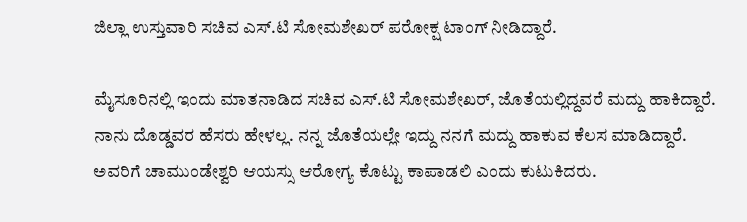ಜಿಲ್ಲಾ ಉಸ್ತುವಾರಿ ಸಚಿವ ಎಸ್.ಟಿ ಸೋಮಶೇಖರ್ ಪರೋಕ್ಷ ಟಾಂಗ್ ನೀಡಿದ್ದಾರೆ.

ಮೈಸೂರಿನಲ್ಲಿ ಇಂದು ಮಾತನಾಡಿದ ಸಚಿವ ಎಸ್.ಟಿ ಸೋಮಶೇಖರ್, ಜೊತೆಯಲ್ಲಿದ್ದವರೆ ಮದ್ದು ಹಾಕಿದ್ದಾರೆ. ನಾನು ದೊಡ್ಡವರ ಹೆಸರು ಹೇಳಲ್ಲ. ನನ್ನ ಜೊತೆಯಲ್ಲೇ ಇದ್ದು ನನಗೆ ಮದ್ದು ಹಾಕುವ ಕೆಲಸ ಮಾಡಿದ್ದಾರೆ. ಅವರಿಗೆ ಚಾಮುಂಡೇಶ್ವರಿ ಆಯಸ್ಸು ಆರೋಗ್ಯ ಕೊಟ್ಟು ಕಾಪಾಡಲಿ ಎಂದು ಕುಟುಕಿದರು.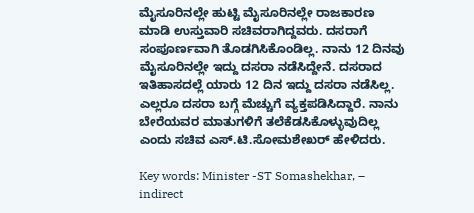ಮೈಸೂರಿನಲ್ಲೇ ಹುಟ್ಟಿ ಮೈಸೂರಿನಲ್ಲೇ ರಾಜಕಾರಣ ಮಾಡಿ ಉಸ್ತುವಾರಿ ಸಚಿವರಾಗಿದ್ದವರು. ದಸರಾಗೆ ಸಂಪೂರ್ಣವಾಗಿ ತೊಡಗಿಸಿಕೊಂಡಿಲ್ಲ. ನಾನು 12 ದಿನವು ಮೈಸೂರಿನಲ್ಲೇ ಇದ್ದು ದಸರಾ ನಡೆಸಿದ್ದೇ‌ನೆ. ದಸರಾದ ಇತಿಹಾಸದಲ್ಲೆ ಯಾರು 12 ದಿನ‌ ಇದ್ದು ದಸರಾ ನಡೆಸಿಲ್ಲ. ಎಲ್ಲರೂ ದಸರಾ ಬಗ್ಗೆ ಮೆಚ್ಚುಗೆ ವ್ಯಕ್ತಪಡಿಸಿದ್ದಾರೆ. ನಾನು ಬೇರೆಯವರ ಮಾತುಗಳಿಗೆ ತಲೆಕೆಡಸಿಕೊಳ್ಳುವುದಿಲ್ಲ ಎಂದು ಸಚಿವ ಎಸ್.ಟಿ.ಸೋಮಶೇಖರ್ ಹೇಳಿದರು.

Key words: Minister -ST Somashekhar, – indirect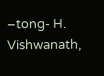–tong- H. Vishwanath,